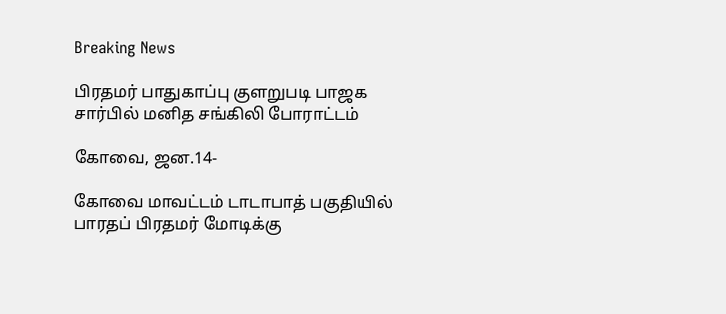Breaking News

பிரதமர் பாதுகாப்பு குளறுபடி பாஜக சார்பில் மனித சங்கிலி போராட்டம்

கோவை, ஜன.14-

கோவை மாவட்டம் டாடாபாத் பகுதியில் பாரதப் பிரதமர் மோடிக்கு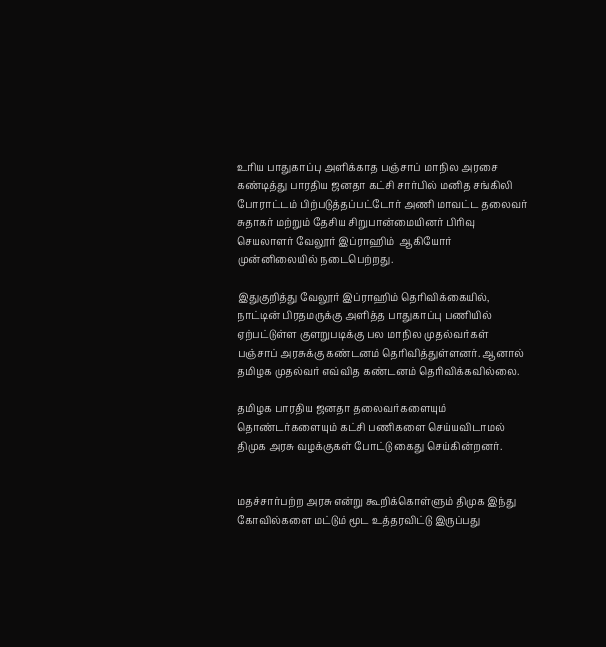உரிய பாதுகாப்பு அளிக்காத பஞ்சாப் மாநில அரசை கண்டித்து பாரதிய ஜனதா கட்சி சார்பில் மனித சங்கிலி போராட்டம் பிற்படுத்தப்பட்டோர் அணி மாவட்ட தலைவர் சுதாகர் மற்றும் தேசிய சிறுபான்மையினர் பிரிவு செயலாளர் வேலூர் இப்ராஹிம்  ஆகியோர் முன்னிலையில் நடைபெற்றது.

இதுகுறித்து வேலூர் இப்ராஹிம் தெரிவிக்கையில், நாட்டின் பிரதமருக்கு அளித்த பாதுகாப்பு பணியில் ஏற்பட்டுள்ள குளறுபடிக்கு பல மாநில முதல்வர்கள் பஞ்சாப் அரசுக்கு கண்டனம் தெரிவித்துள்ளனர். ஆனால் தமிழக முதல்வர் எவ்வித கண்டனம் தெரிவிக்கவில்லை.

தமிழக பாரதிய ஜனதா தலைவர்களையும் தொண்டர்களையும் கட்சி பணிகளை செய்யவிடாமல் திமுக அரசு வழக்குகள் போட்டு கைது செய்கின்றனர்.


மதச்சார்பற்ற அரசு என்று கூறிக்கொள்ளும் திமுக இந்து கோவில்களை மட்டும் மூட உத்தரவிட்டு இருப்பது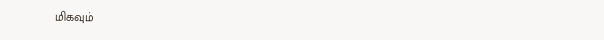மிகவும்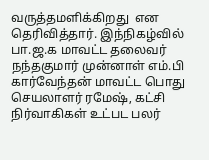வருத்தமளிக்கிறது  என தெரிவித்தார். இந்நிகழ்வில் பா.ஜ.க மாவட்ட தலைவர் நந்தகுமார் முன்னாள் எம்.பி கார்வேந்தன் மாவட்ட பொது செயலாளர் ரமேஷ், கட்சி நிர்வாகிகள் உட்பட பலர்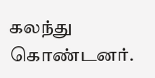கலந்து கொண்டனர்.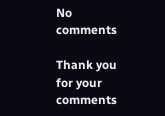No comments

Thank you for your comments